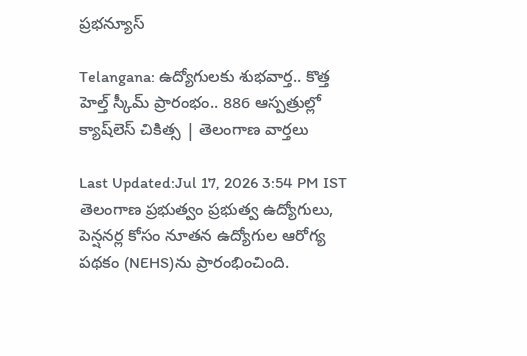ప్రభన్యూస్

Telangana: ఉద్యోగులకు శుభవార్త.. కొత్త హెల్త్ స్కీమ్ ప్రారంభం.. 886 ఆస్పత్రుల్లో క్యాష్‌లెస్ చికిత్స | తెలంగాణ వార్తలు

Last Updated:Jul 17, 2026 3:54 PM IST తెలంగాణ ప్రభుత్వం ప్రభుత్వ ఉద్యోగులు, పెన్షనర్ల కోసం నూతన ఉద్యోగుల ఆరోగ్య పథకం (NEHS)ను ప్రారంభించింది.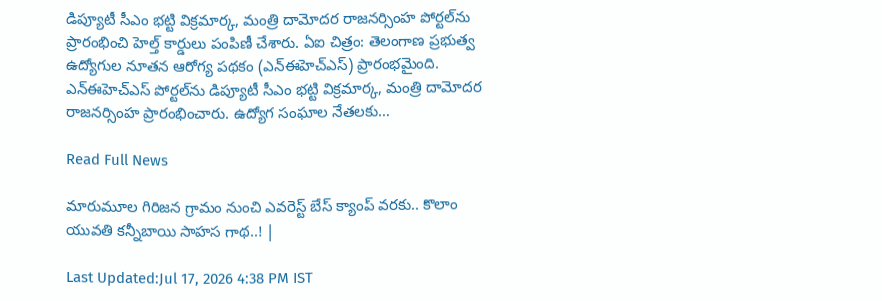డిప్యూటీ సీఎం భట్టి విక్రమార్క, మంత్రి దామోదర రాజనర్సింహ పోర్టల్‌ను ప్రారంభించి హెల్త్ కార్డులు పంపిణీ చేశారు. ఏఐ చిత్రం: తెలంగాణ ప్రభుత్వ ఉద్యోగుల నూతన ఆరోగ్య పథకం (ఎన్‌ఈహెచ్‌ఎస్‌) ప్రారంభమైంది. ఎన్‌ఈహెచ్‌ఎస్‌ పోర్టల్‌ను డిప్యూటీ సీఎం భట్టి విక్రమార్క, మంత్రి దామోదర రాజనర్సింహ ప్రారంభించారు. ఉద్యోగ సంఘాల నేతలకు…

Read Full News

మారుమూల గిరిజన గ్రామం నుంచి ఎవరెస్ట్ బేస్ క్యాంప్ వరకు.. కొలాం యువతి కన్నీబాయి సాహస గాథ..! |

Last Updated:Jul 17, 2026 4:38 PM IST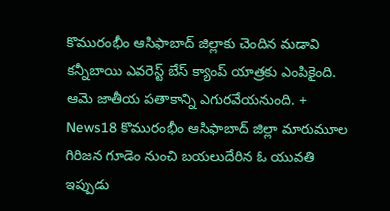కొమురంభీం ఆసిఫాబాద్ జిల్లాకు చెందిన మడావి కన్నీబాయి ఎవరెస్ట్ బేస్ క్యాంప్ యాత్రకు ఎంపికైంది. ఆమె జాతీయ పతాకాన్ని ఎగురవేయనుంది. + News18 కొమురంభీం ఆసిఫాబాద్ జిల్లా మారుమూల గిరిజన గూడెం నుంచి బయలుదేరిన ఓ యువతి ఇప్పుడు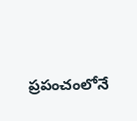ప్రపంచంలోనే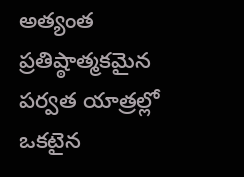అత్యంత ప్రతిష్ఠాత్మకమైన పర్వత యాత్రల్లో ఒకటైన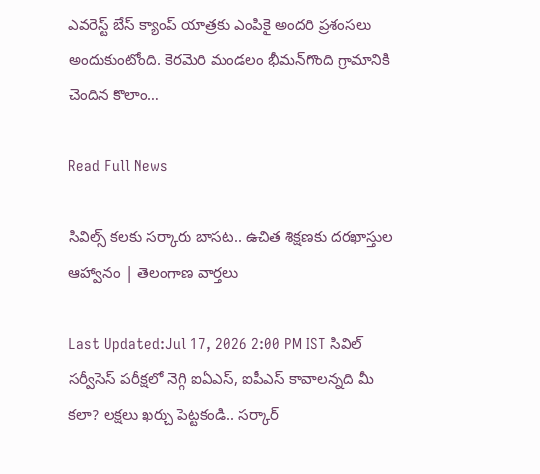ఎవరెస్ట్ బేస్ క్యాంప్ యాత్రకు ఎంపికై అందరి ప్రశంసలు అందుకుంటోంది. కెరమెరి మండలం భీమన్‌గొంది గ్రామానికి చెందిన కొలాం…

Read Full News

సివిల్స్ కలకు సర్కారు బాసట.. ఉచిత శిక్షణకు దరఖాస్తుల ఆహ్వానం | తెలంగాణ వార్తలు

Last Updated:Jul 17, 2026 2:00 PM IST సివిల్ సర్వీసెస్ పరీక్షలో నెగ్గి ఐఏఎస్, ఐపీఎస్ కావాలన్నది మీ కలా? లక్షలు ఖర్చు పెట్టకండి.. సర్కార్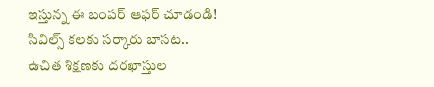ఇస్తున్న ఈ బంపర్ ఆఫర్ చూడండి! సివిల్స్ కలకు సర్కారు బాసట.. ఉచిత శిక్షణకు దరఖాస్తుల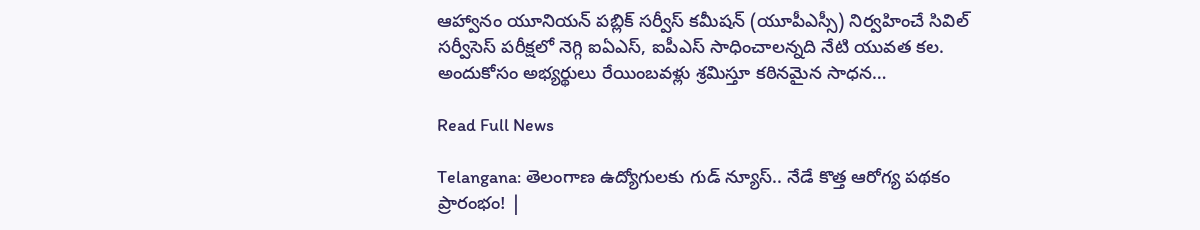ఆహ్వానం యూనియన్ పబ్లిక్ సర్వీస్ కమీషన్ (యూపీఎస్సీ) నిర్వహించే సివిల్ సర్వీసెస్ పరీక్షలో నెగ్గి ఐఏఎస్, ఐపీఎస్ సాధించాలన్నది నేటి యువత కల. అందుకోసం అభ్యర్థులు రేయింబవళ్లు శ్రమిస్తూ కఠినమైన సాధన…

Read Full News

Telangana: తెలంగాణ ఉద్యోగులకు గుడ్ న్యూస్.. నేడే కొత్త ఆరోగ్య పథకం ప్రారంభం! |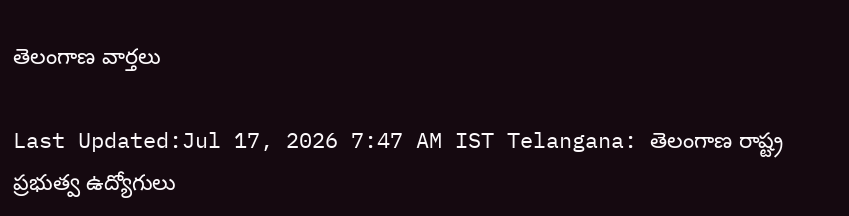తెలంగాణ వార్తలు

Last Updated:Jul 17, 2026 7:47 AM IST Telangana: తెలంగాణ రాష్ట్ర ప్రభుత్వ ఉద్యోగులు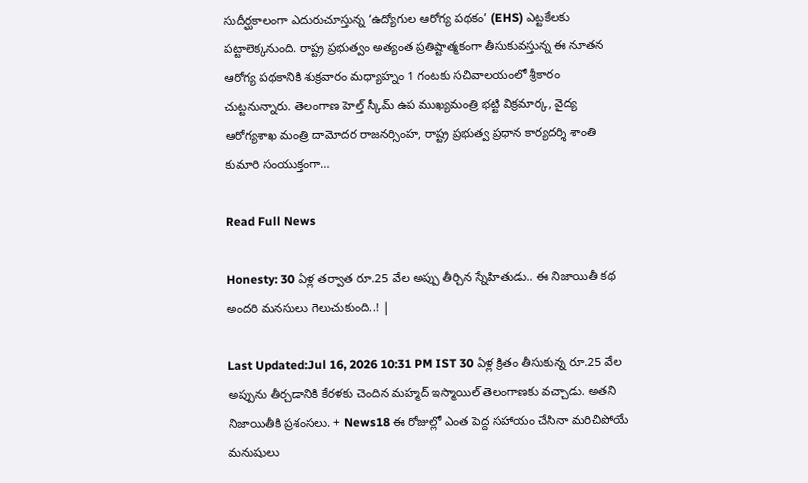సుదీర్ఘకాలంగా ఎదురుచూస్తున్న ‘ఉద్యోగుల ఆరోగ్య పథకం’ (EHS) ఎట్టకేలకు పట్టాలెక్కనుంది. రాష్ట్ర ప్రభుత్వం అత్యంత ప్రతిష్టాత్మకంగా తీసుకువస్తున్న ఈ నూతన ఆరోగ్య పథకానికి శుక్రవారం మధ్యాహ్నం 1 గంటకు సచివాలయంలో శ్రీకారం చుట్టనున్నారు. తెలంగాణ హెల్త్ స్కీమ్ ఉప ముఖ్యమంత్రి భట్టి విక్రమార్క, వైద్య ఆరోగ్యశాఖ మంత్రి దామోదర రాజనర్సింహ, రాష్ట్ర ప్రభుత్వ ప్రధాన కార్యదర్శి శాంతి కుమారి సంయుక్తంగా…

Read Full News

Honesty: 30 ఏళ్ల తర్వాత రూ.25 వేల అప్పు తీర్చిన స్నేహితుడు.. ఈ నిజాయితీ కథ అందరి మనసులు గెలుచుకుంది..! |

Last Updated:Jul 16, 2026 10:31 PM IST 30 ఏళ్ల క్రితం తీసుకున్న రూ.25 వేల అప్పును తీర్చడానికి కేరళకు చెందిన మహ్మద్ ఇస్మాయిల్ తెలంగాణకు వచ్చాడు. అతని నిజాయితీకి ప్రశంసలు. + News18 ఈ రోజుల్లో ఎంత పెద్ద సహాయం చేసినా మరిచిపోయే మనుషులు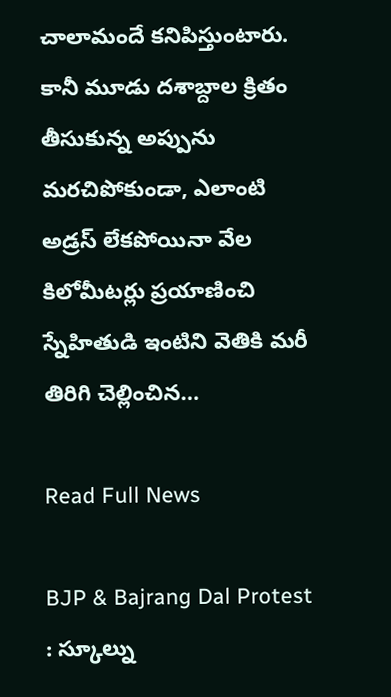చాలామందే కనిపిస్తుంటారు. కానీ మూడు దశాబ్దాల క్రితం తీసుకున్న అప్పును మరచిపోకుండా, ఎలాంటి అడ్రస్‌ లేకపోయినా వేల కిలోమీటర్లు ప్రయాణించి స్నేహితుడి ఇంటిని వెతికి మరీ తిరిగి చెల్లించిన…

Read Full News

BJP & Bajrang Dal Protest : స్కూల్ను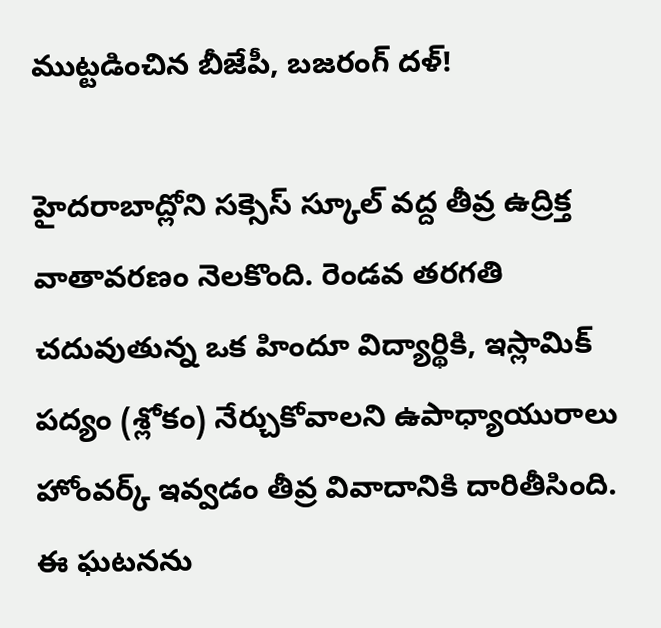ముట్టడించిన బీజేపీ, బజరంగ్ దళ్!

హైదరాబాద్లోని సక్సెస్ స్కూల్ వద్ద తీవ్ర ఉద్రిక్త వాతావరణం నెలకొంది. రెండవ తరగతి చదువుతున్న ఒక హిందూ విద్యార్థికి, ఇస్లామిక్ పద్యం (శ్లోకం) నేర్చుకోవాలని ఉపాధ్యాయురాలు హోంవర్క్ ఇవ్వడం తీవ్ర వివాదానికి దారితీసింది. ఈ ఘటనను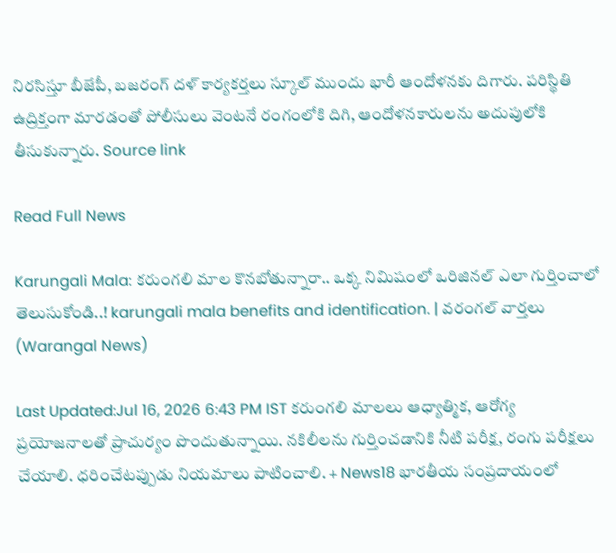నిరసిస్తూ బీజేపీ, బజరంగ్ దళ్ కార్యకర్తలు స్కూల్ ముందు భారీ ఆందోళనకు దిగారు. పరిస్థితి ఉద్రిక్తంగా మారడంతో పోలీసులు వెంటనే రంగంలోకి దిగి, ఆందోళనకారులను అదుపులోకి తీసుకున్నారు. Source link

Read Full News

Karungali Mala: కరుంగలి మాల కొనబోతున్నారా.. ఒక్క నిమిషంలో ఒరిజినల్ ఎలా గుర్తించాలో తెలుసుకోండి..! karungali mala benefits and identification. | వరంగల్ వార్తలు (Warangal News)

Last Updated:Jul 16, 2026 6:43 PM IST కరుంగలి మాలలు ఆధ్యాత్మిక, ఆరోగ్య ప్రయోజనాలతో ప్రాచుర్యం పొందుతున్నాయి. నకిలీలను గుర్తించడానికి నీటి పరీక్ష, రంగు పరీక్షలు చేయాలి. ధరించేటప్పుడు నియమాలు పాటించాలి. + News18 భారతీయ సంప్రదాయంలో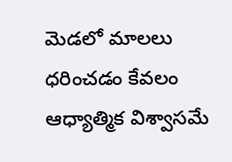మెడలో మాలలు ధరించడం కేవలం ఆధ్యాత్మిక విశ్వాసమే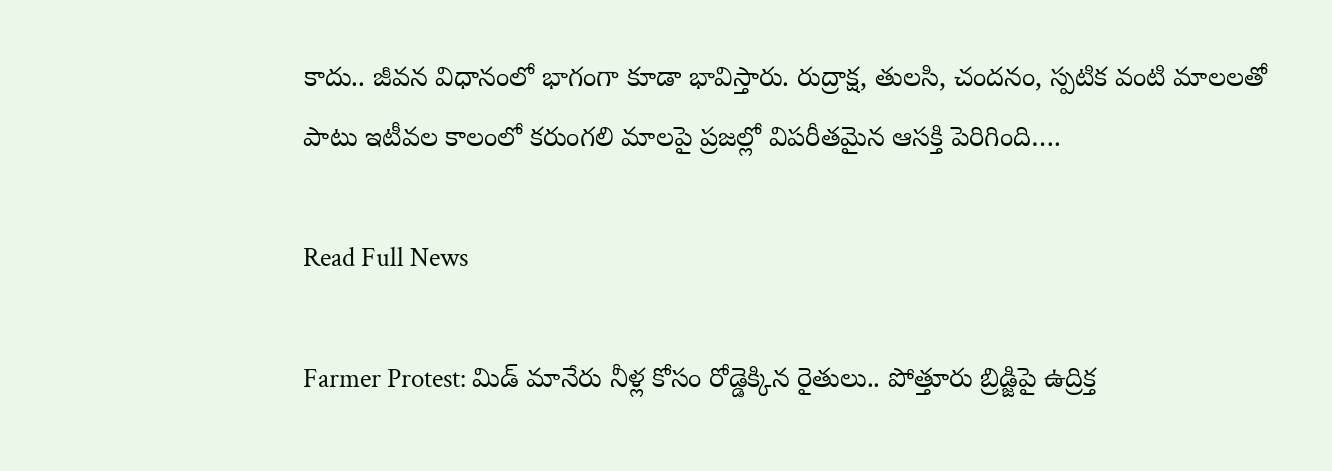కాదు.. జీవన విధానంలో భాగంగా కూడా భావిస్తారు. రుద్రాక్ష, తులసి, చందనం, స్పటిక వంటి మాలలతో పాటు ఇటీవల కాలంలో కరుంగలి మాలపై ప్రజల్లో విపరీతమైన ఆసక్తి పెరిగింది….

Read Full News

Farmer Protest: మిడ్ మానేరు నీళ్ల కోసం రోడ్డెక్కిన రైతులు.. పోత్తూరు బ్రిడ్జిపై ఉద్రిక్త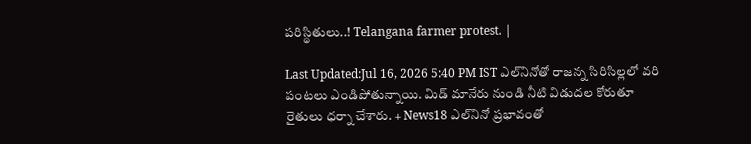పరిస్థితులు..! Telangana farmer protest. |

Last Updated:Jul 16, 2026 5:40 PM IST ఎల్‌నినోతో రాజన్న సిరిసిల్లలో వరి పంటలు ఎండిపోతున్నాయి. మిడ్ మానేరు నుండి నీటి విడుదల కోరుతూ రైతులు ధర్నా చేశారు. + News18 ఎల్‌నినో ప్రభావంతో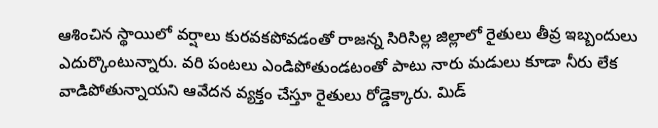ఆశించిన స్థాయిలో వర్షాలు కురవకపోవడంతో రాజన్న సిరిసిల్ల జిల్లాలో రైతులు తీవ్ర ఇబ్బందులు ఎదుర్కొంటున్నారు. వరి పంటలు ఎండిపోతుండటంతో పాటు నారు మడులు కూడా నీరు లేక వాడిపోతున్నాయని ఆవేదన వ్యక్తం చేస్తూ రైతులు రోడ్డెక్కారు. మిడ్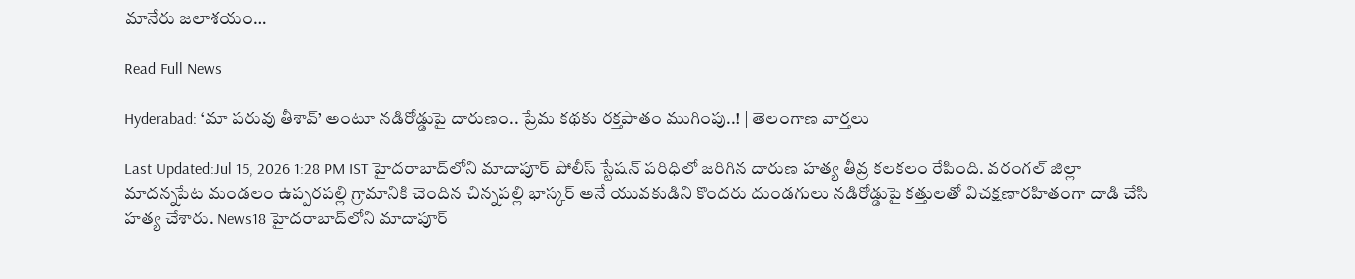మానేరు జలాశయం…

Read Full News

Hyderabad: ‘మా పరువు తీశావ్’ అంటూ నడిరోడ్డుపై దారుణం.. ప్రేమ కథకు రక్తపాతం ముగింపు..! | తెలంగాణ వార్తలు

Last Updated:Jul 15, 2026 1:28 PM IST హైదరాబాద్‌లోని మాదాపూర్ పోలీస్ స్టేషన్ పరిధిలో జరిగిన దారుణ హత్య తీవ్ర కలకలం రేపింది. వరంగల్ జిల్లా మాదన్నపేట మండలం ఉప్పరపల్లి గ్రామానికి చెందిన చిన్నపల్లి భాస్కర్ అనే యువకుడిని కొందరు దుండగులు నడిరోడ్డుపై కత్తులతో విచక్షణారహితంగా దాడి చేసి హత్య చేశారు. News18 హైదరాబాద్‌లోని మాదాపూర్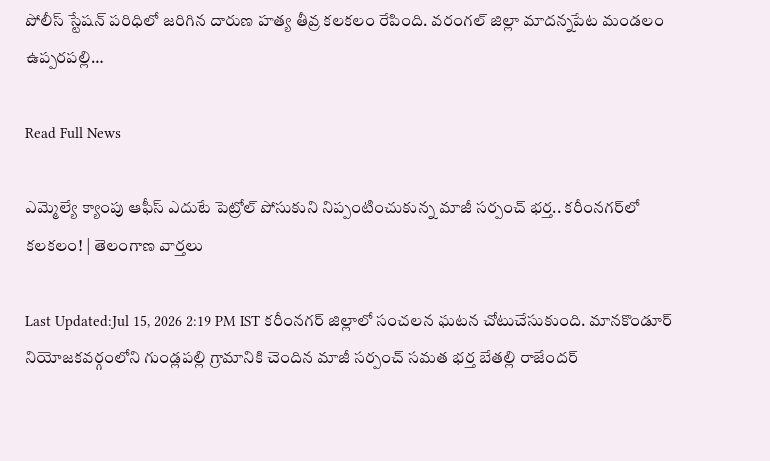పోలీస్ స్టేషన్ పరిధిలో జరిగిన దారుణ హత్య తీవ్ర కలకలం రేపింది. వరంగల్ జిల్లా మాదన్నపేట మండలం ఉప్పరపల్లి…

Read Full News

ఎమ్మెల్యే క్యాంపు ఆఫీస్ ఎదుటే పెట్రోల్ పోసుకుని నిప్పంటించుకున్న మాజీ సర్పంచ్ భర్త.. కరీంనగర్‌లో కలకలం! | తెలంగాణ వార్తలు

Last Updated:Jul 15, 2026 2:19 PM IST కరీంనగర్ జిల్లాలో సంచలన ఘటన చోటుచేసుకుంది. మానకొండూర్ నియోజకవర్గంలోని గుండ్లపల్లి గ్రామానికి చెందిన మాజీ సర్పంచ్ సమత భర్త బేతల్లి రాజేందర్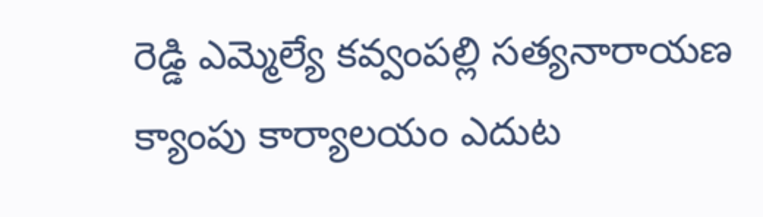రెడ్డి ఎమ్మెల్యే కవ్వంపల్లి సత్యనారాయణ క్యాంపు కార్యాలయం ఎదుట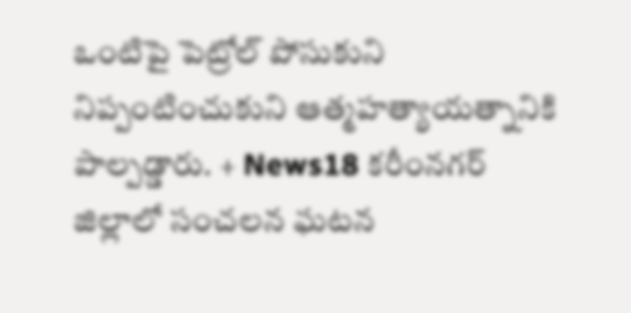ఒంటిపై పెట్రోల్ పోసుకుని నిప్పంటించుకుని ఆత్మహత్యాయత్నానికి పాల్పడ్డారు. + News18 కరీంనగర్ జిల్లాలో సంచలన ఘటన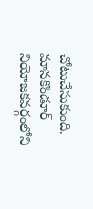చోటుచేసుకుంది. మానకొండూర్ నియోజకవర్గంలోని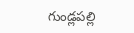గుండ్లపల్లి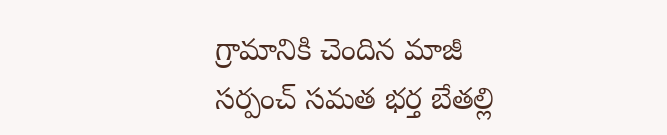గ్రామానికి చెందిన మాజీ సర్పంచ్ సమత భర్త బేతల్లి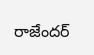రాజేందర్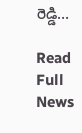రెడ్డి…

Read Full News